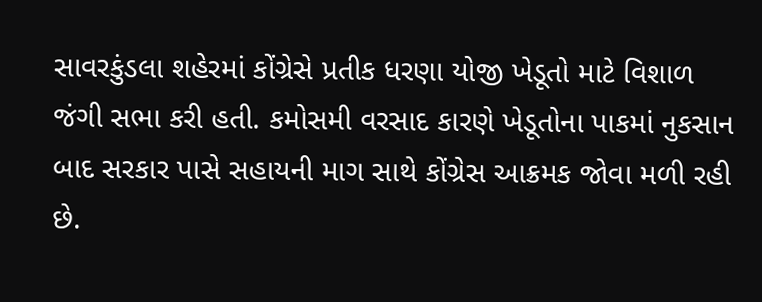સાવરકુંડલા શહેરમાં કોંગ્રેસે પ્રતીક ધરણા યોજી ખેડૂતો માટે વિશાળ જંગી સભા કરી હતી. કમોસમી વરસાદ કારણે ખેડૂતોના પાકમાં નુકસાન બાદ સરકાર પાસે સહાયની માગ સાથે કોંગ્રેસ આક્રમક જોવા મળી રહી છે.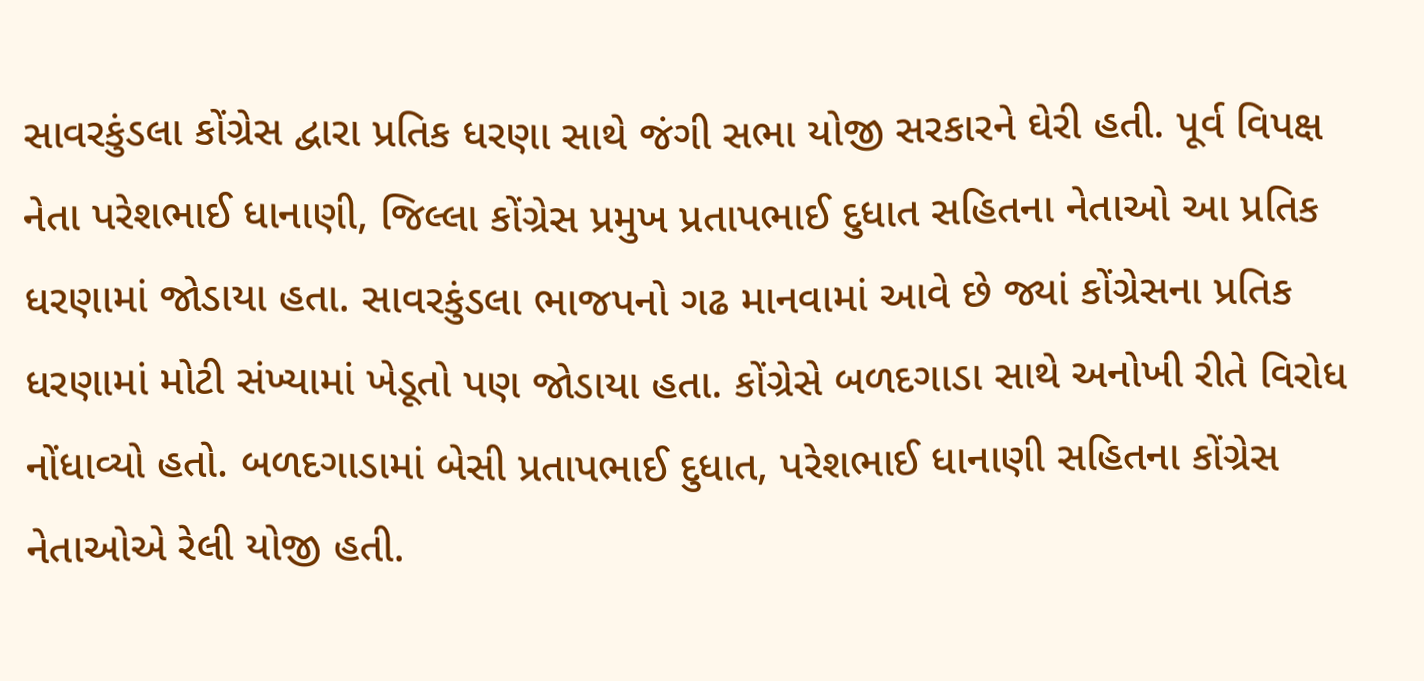સાવરકુંડલા કોંગ્રેસ દ્વારા પ્રતિક ધરણા સાથે જંગી સભા યોજી સરકારને ઘેરી હતી. પૂર્વ વિપક્ષ નેતા પરેશભાઈ ધાનાણી, જિલ્લા કોંગ્રેસ પ્રમુખ પ્રતાપભાઈ દુધાત સહિતના નેતાઓ આ પ્રતિક ધરણામાં જોડાયા હતા. સાવરકુંડલા ભાજપનો ગઢ માનવામાં આવે છે જ્યાં કોંગ્રેસના પ્રતિક ધરણામાં મોટી સંખ્યામાં ખેડૂતો પણ જોડાયા હતા. કોંગ્રેસે બળદગાડા સાથે અનોખી રીતે વિરોધ નોંધાવ્યો હતો. બળદગાડામાં બેસી પ્રતાપભાઈ દુધાત, પરેશભાઈ ધાનાણી સહિતના કોંગ્રેસ નેતાઓએ રેલી યોજી હતી.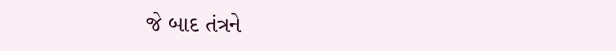જે બાદ તંત્રને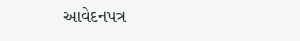આવેદનપત્ર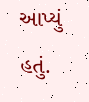આપ્યું હતું.